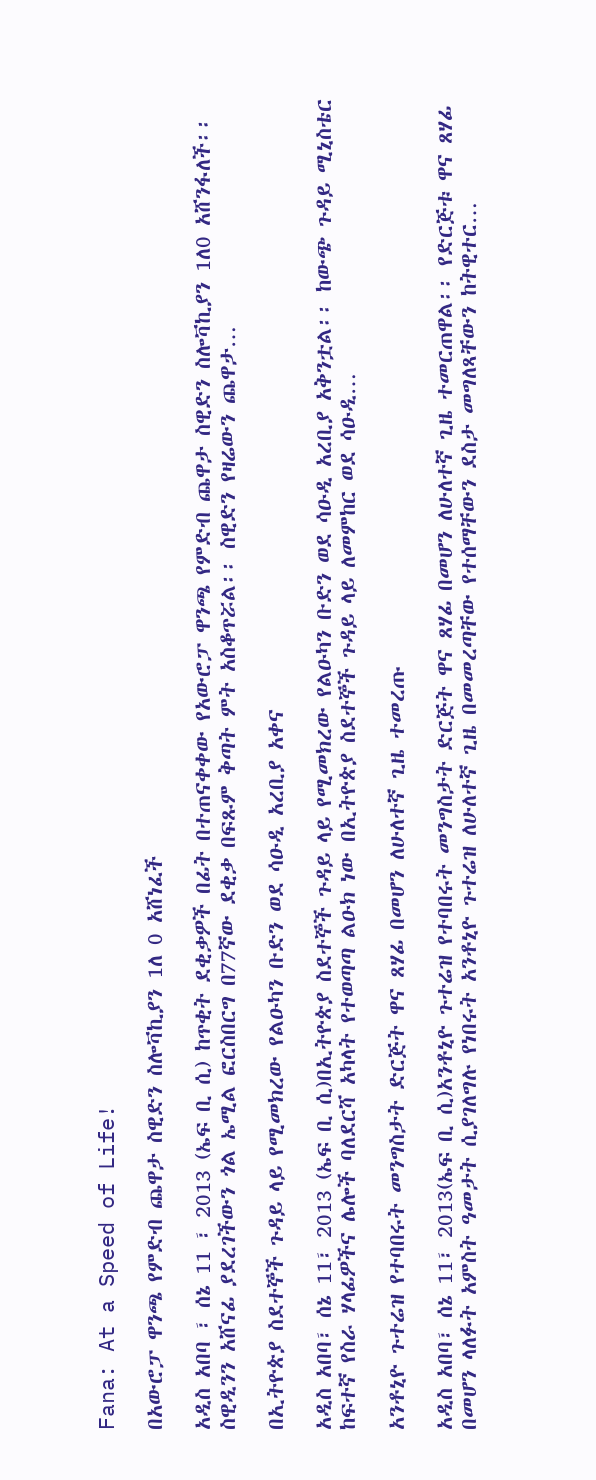Fana: At a Speed of Life!

በአውሮፓ ዋንጫ የምድብ ጨዋታ ስዊድን ስሎቫኪያን 1ለ 0 አሸነፈች

አዲስ አበባ ፣ ሰኔ 11 ፣ 2013 (ኤፍ ቢ ሲ) ከጥቂት ደቂቃዎች በፊት በተጠናቀቀው የአውሮፓ ዋንጫ የምድብ ጨዋታ ስዊድን ስሎቫኪያን 1ለ0 አሸንፋለች፡፡ ስዊዲንን አሸናፊ ያደረገችውን ጎል ኤሚል ፎርስበርግ በ77ኛው ደቂቃ በፍጹም ቅጣት ምት አስቆጥሯል፡፡ ስዊድን የዛሬውን ጨዋታ…

በኢትዮጵያ ስደተኞች ጉዳይ ላይ የሚመክረው የልዑካን ቡድን ወደ ሳዑዲ አረቢያ አቀና

አዲስ አበባ፣ ሰኔ 11፣ 2013 (ኤፍ ቢ ሲ)በኢትዮጵያ ስደተኞች ጉዳይ ላይ የሚመክረው የልዑካን ቡድን ወደ ሳዑዲ አረቢያ አቅንቷል፡፡ ከውጭ ጉዳይ ሚኒስቴር ከፍተኛ የስራ ሃላፊዎችና ሌሎች ባለደርሻ አካላት የተወጣጣ ልዑክ ነው በኢትዮጵያ ስደተኞች ጉዳይ ላይ ለመምከር ወደ ሳዑዲ…

አንቶኒዮ ጉተሬዝ የተባበሩት መንግስታት ድርጅት ዋና ጸሃፊ በመሆን ለሁለተኛ ጊዜ ተመረጡ

አዲስ አበባ፣ ሰኔ 11፣ 2013(ኤፍ ቢ ሲ)አንቶኒዮ ጉተሬዝ የተባበሩት መንግስታት ድርጅት ዋና ጸሃፊ በመሆን ለሁለተኛ ጊዜ ተመርጠዋል፡፡ የድርጅቱ ዋና ጸሃፊ በመሆን ላለፉት አምስት ዓመታት ሲያገለግሉ የነበሩት አንቶኒዮ ጉተሬዝ ለሁለተኛ ጊዜ በመመረጣቸው የተሰማቸውን ደስታ መግለጻቸውን ከትዊተር…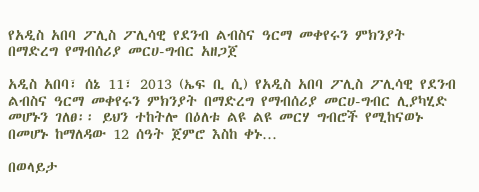የአዲስ አበባ ፖሊስ ፖሊሳዊ የደንብ ልብስና ዓርማ መቀየሩን ምክንያት በማድረግ የማብሰሪያ መርሀ-ግብር አዘጋጀ

አዲስ አበባ፣ ሰኔ 11፣ 2013 (ኤፍ ቢ ሲ) የአዲስ አበባ ፖሊስ ፖሊሳዊ የደንብ ልብስና ዓርማ መቀየሩን ምክንያት በማድረግ የማብሰሪያ መርሀ-ግብር ሊያካሂድ መሆኑን ገለፀ፡፡ ይህን ተከትሎ በዕለቱ ልዩ ልዩ መርሃ ግብሮች የሚከናወኑ በመሆኑ ከማለዳው 12 ሰዓት ጀምሮ እስከ ቀኑ…

በወላይታ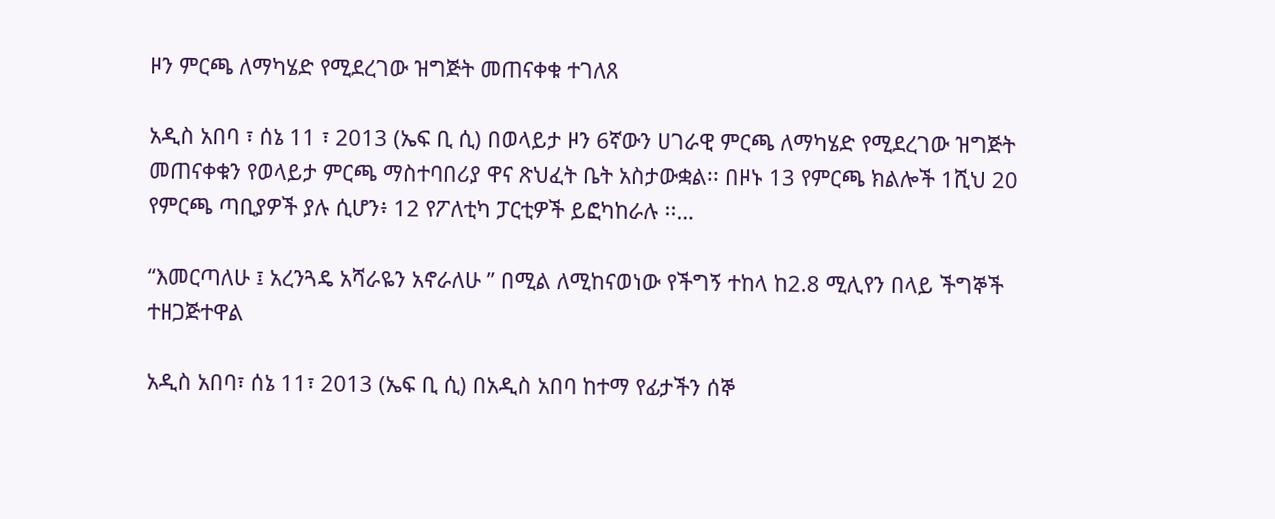ዞን ምርጫ ለማካሄድ የሚደረገው ዝግጅት መጠናቀቁ ተገለጸ

አዲስ አበባ ፣ ሰኔ 11 ፣ 2013 (ኤፍ ቢ ሲ) በወላይታ ዞን 6ኛውን ሀገራዊ ምርጫ ለማካሄድ የሚደረገው ዝግጅት መጠናቀቁን የወላይታ ምርጫ ማስተባበሪያ ዋና ጽህፈት ቤት አስታውቋል፡፡ በዞኑ 13 የምርጫ ክልሎች 1ሺህ 20 የምርጫ ጣቢያዎች ያሉ ሲሆን፥ 12 የፖለቲካ ፓርቲዎች ይፎካከራሉ ፡፡…

“እመርጣለሁ ፤ አረንጓዴ አሻራዬን አኖራለሁ ” በሚል ለሚከናወነው የችግኝ ተከላ ከ2.8 ሚሊየን በላይ ችግኞች ተዘጋጅተዋል

አዲስ አበባ፣ ሰኔ 11፣ 2013 (ኤፍ ቢ ሲ) በአዲስ አበባ ከተማ የፊታችን ሰኞ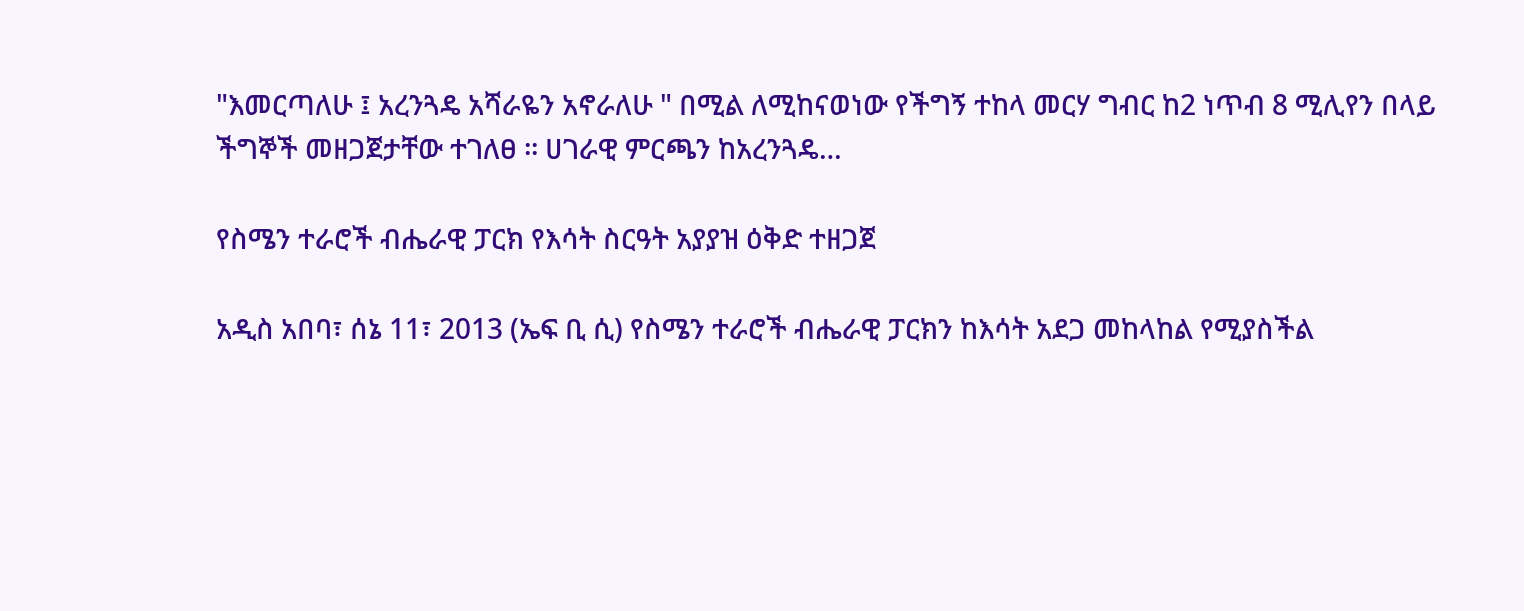"እመርጣለሁ ፤ አረንጓዴ አሻራዬን አኖራለሁ " በሚል ለሚከናወነው የችግኝ ተከላ መርሃ ግብር ከ2 ነጥብ 8 ሚሊየን በላይ ችግኞች መዘጋጀታቸው ተገለፀ ፡፡ ሀገራዊ ምርጫን ከአረንጓዴ…

የስሜን ተራሮች ብሔራዊ ፓርክ የእሳት ስርዓት አያያዝ ዕቅድ ተዘጋጀ

አዲስ አበባ፣ ሰኔ 11፣ 2013 (ኤፍ ቢ ሲ) የስሜን ተራሮች ብሔራዊ ፓርክን ከእሳት አደጋ መከላከል የሚያስችል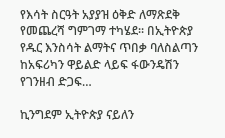የእሳት ስርዓት አያያዝ ዕቅድ ለማጽደቅ የመጨረሻ ግምገማ ተካሄደ፡፡ በኢትዮጵያ የዱር እንስሳት ልማትና ጥበቃ ባለስልጣን ከአፍሪካን ዋይልድ ላይፍ ፋውንዴሽን የገንዘብ ድጋፍ…

ኪንግደም ኢትዮጵያ ናይለን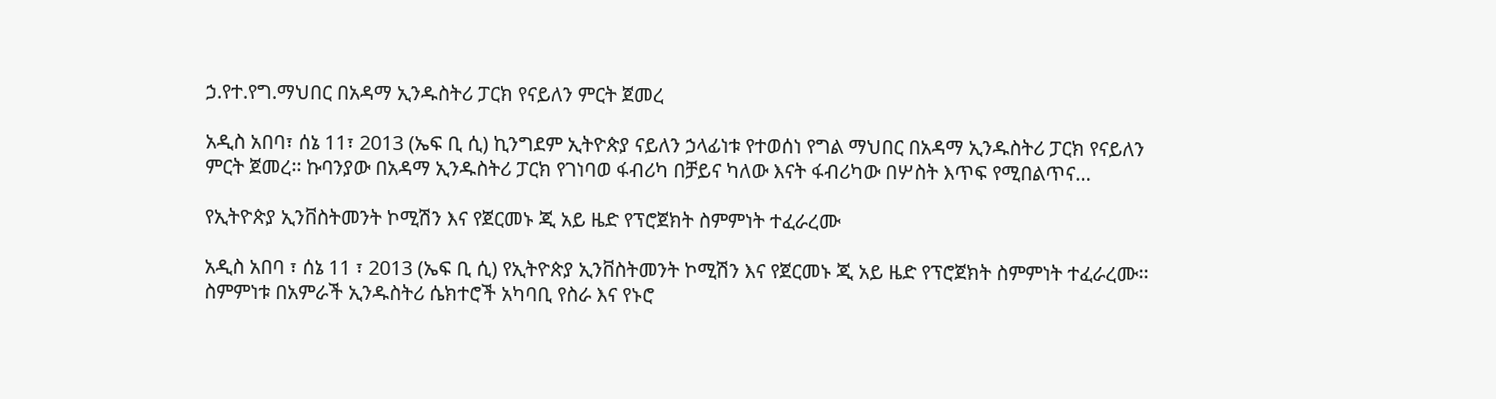ኃ.የተ.የግ.ማህበር በአዳማ ኢንዱስትሪ ፓርክ የናይለን ምርት ጀመረ

አዲስ አበባ፣ ሰኔ 11፣ 2013 (ኤፍ ቢ ሲ) ኪንግደም ኢትዮጵያ ናይለን ኃላፊነቱ የተወሰነ የግል ማህበር በአዳማ ኢንዱስትሪ ፓርክ የናይለን ምርት ጀመረ፡፡ ኩባንያው በአዳማ ኢንዱስትሪ ፓርክ የገነባወ ፋብሪካ በቻይና ካለው እናት ፋብሪካው በሦስት እጥፍ የሚበልጥና…

የኢትዮጵያ ኢንቨስትመንት ኮሚሽን እና የጀርመኑ ጂ አይ ዜድ የፕሮጀክት ስምምነት ተፈራረሙ

አዲስ አበባ ፣ ሰኔ 11 ፣ 2013 (ኤፍ ቢ ሲ) የኢትዮጵያ ኢንቨስትመንት ኮሚሽን እና የጀርመኑ ጂ አይ ዜድ የፕሮጀክት ስምምነት ተፈራረሙ፡፡ ስምምነቱ በአምራች ኢንዱስትሪ ሴክተሮች አካባቢ የስራ እና የኑሮ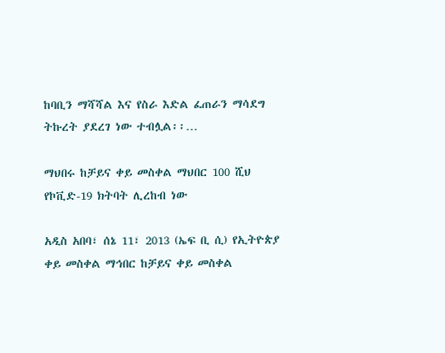ከባቢን ማሻሻል እና የስራ እድል ፈጠራን ማሳደግ ትኩረት ያደረገ ነው ተብሏል፡፡…

ማህበሩ ከቻይና ቀይ መስቀል ማህበር 100 ሺህ የኮቪድ-19 ክትባት ሊረከብ ነው

አዲስ አበባ፣ ሰኔ 11፣ 2013 (ኤፍ ቢ ሲ) የኢትዮጵያ ቀይ መስቀል ማኅበር ከቻይና ቀይ መስቀል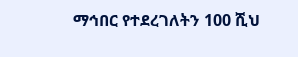ማኅበር የተደረገለትን 100 ሺህ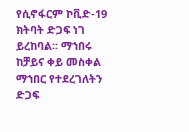የሲኖፋርም ኮቪድ-19 ክትባት ድጋፍ ነገ ይረከባል፡፡ ማኀበሩ ከቻይና ቀይ መስቀል ማኀበር የተደረገለትን ድጋፍ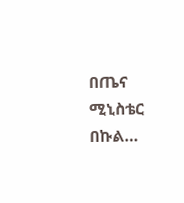በጤና ሚኒስቴር በኩል…